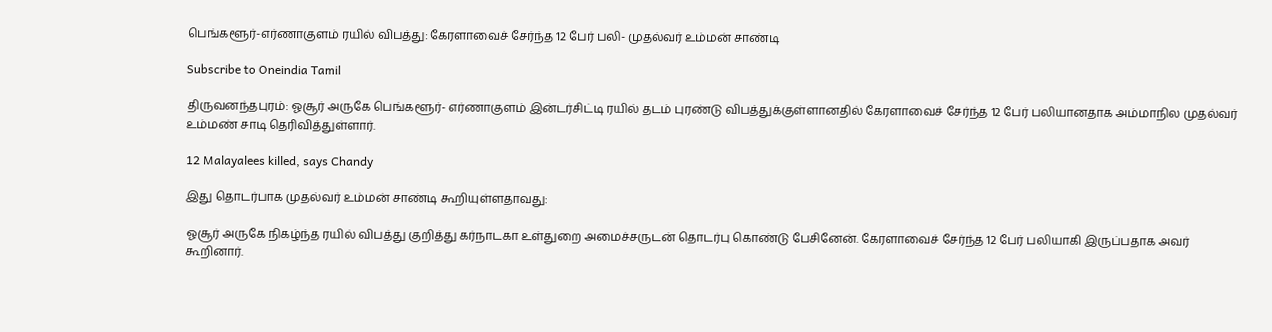பெங்களூர்-எர்ணாகுளம் ரயில் விபத்து: கேரளாவைச் சேர்ந்த 12 பேர் பலி- முதல்வர் உம்மன் சாண்டி

Subscribe to Oneindia Tamil

திருவனந்தபுரம்: ஓசூர் அருகே பெங்களூர்- எர்ணாகுளம் இன்டர்சிட்டி ரயில் தடம் புரண்டு விபத்துக்குள்ளானதில் கேரளாவைச் சேர்ந்த 12 பேர் பலியானதாக அம்மாநில முதல்வர் உம்மண் சாடி தெரிவித்துள்ளார்.

12 Malayalees killed, says Chandy

இது தொடர்பாக முதல்வர் உம்மன் சாண்டி கூறியுள்ளதாவது:

ஓசூர் அருகே நிகழ்ந்த ரயில் விபத்து குறித்து கர்நாடகா உள்துறை அமைச்சருடன் தொடர்பு கொண்டு பேசினேன். கேரளாவைச் சேர்ந்த 12 பேர் பலியாகி இருப்பதாக அவர் கூறினார்.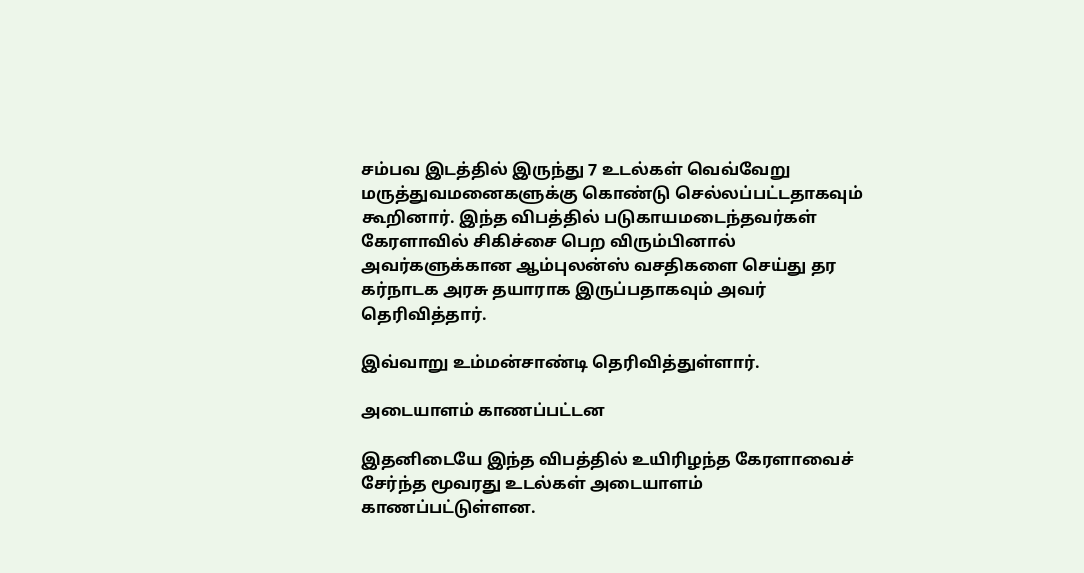சம்பவ இடத்தில் இருந்து 7 உடல்கள் வெவ்வேறு மருத்துவமனைகளுக்கு கொண்டு செல்லப்பட்டதாகவும் கூறினார். இந்த விபத்தில் படுகாயமடைந்தவர்கள் கேரளாவில் சிகிச்சை பெற விரும்பினால் அவர்களுக்கான ஆம்புலன்ஸ் வசதிகளை செய்து தர கர்நாடக அரசு தயாராக இருப்பதாகவும் அவர் தெரிவித்தார்.

இவ்வாறு உம்மன்சாண்டி தெரிவித்துள்ளார்.

அடையாளம் காணப்பட்டன

இதனிடையே இந்த விபத்தில் உயிரிழந்த கேரளாவைச் சேர்ந்த மூவரது உடல்கள் அடையாளம் காணப்பட்டுள்ளன.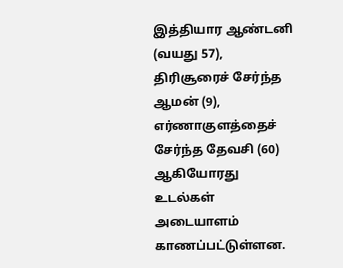இத்தியார ஆண்டனி (வயது 57), திரிசூரைச் சேர்ந்த ஆமன் (9), எர்ணாகுளத்தைச் சேர்ந்த தேவசி (60) ஆகியோரது உடல்கள் அடையாளம் காணப்பட்டுள்ளன.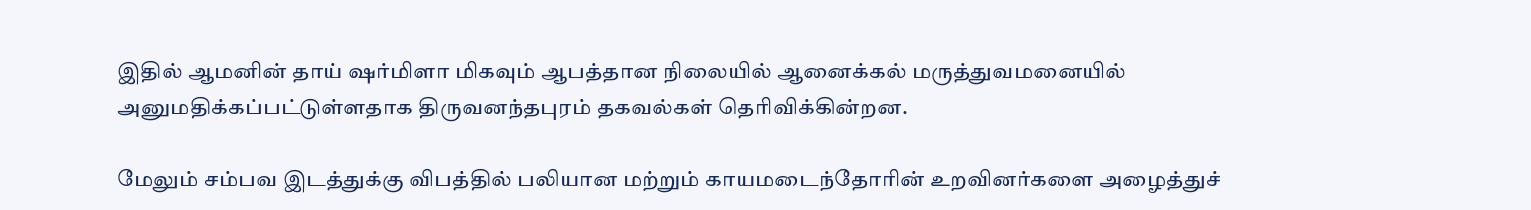இதில் ஆமனின் தாய் ஷர்மிளா மிகவும் ஆபத்தான நிலையில் ஆனைக்கல் மருத்துவமனையில் அனுமதிக்கப்பட்டுள்ளதாக திருவனந்தபுரம் தகவல்கள் தெரிவிக்கின்றன.

மேலும் சம்பவ இடத்துக்கு விபத்தில் பலியான மற்றும் காயமடைந்தோரின் உறவினர்களை அழைத்துச்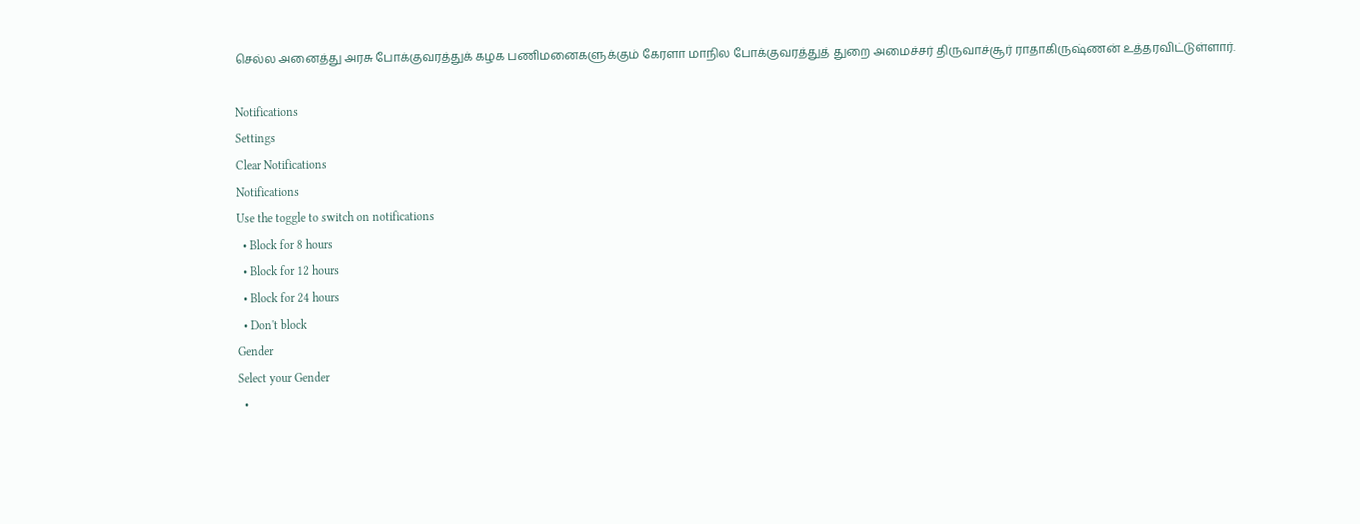செல்ல அனைத்து அரசு போக்குவரத்துக் கழக பணிமனைகளுக்கும் கேரளா மாநில போக்குவரத்துத் துறை அமைச்சர் திருவாச்சூர் ராதாகிருஷ்ணன் உத்தரவிட்டுள்ளார்.

Notifications
Settings
Clear Notifications
Notifications
Use the toggle to switch on notifications
  • Block for 8 hours
  • Block for 12 hours
  • Block for 24 hours
  • Don't block
Gender
Select your Gender
  •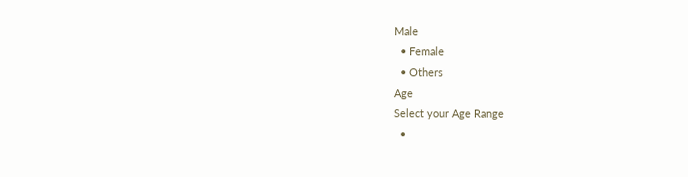Male
  • Female
  • Others
Age
Select your Age Range
  •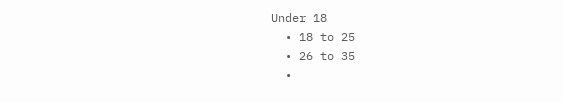Under 18
  • 18 to 25
  • 26 to 35
  •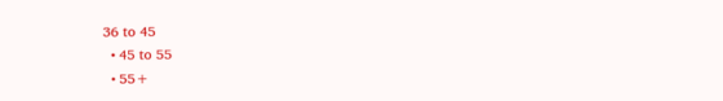36 to 45
  • 45 to 55
  • 55+